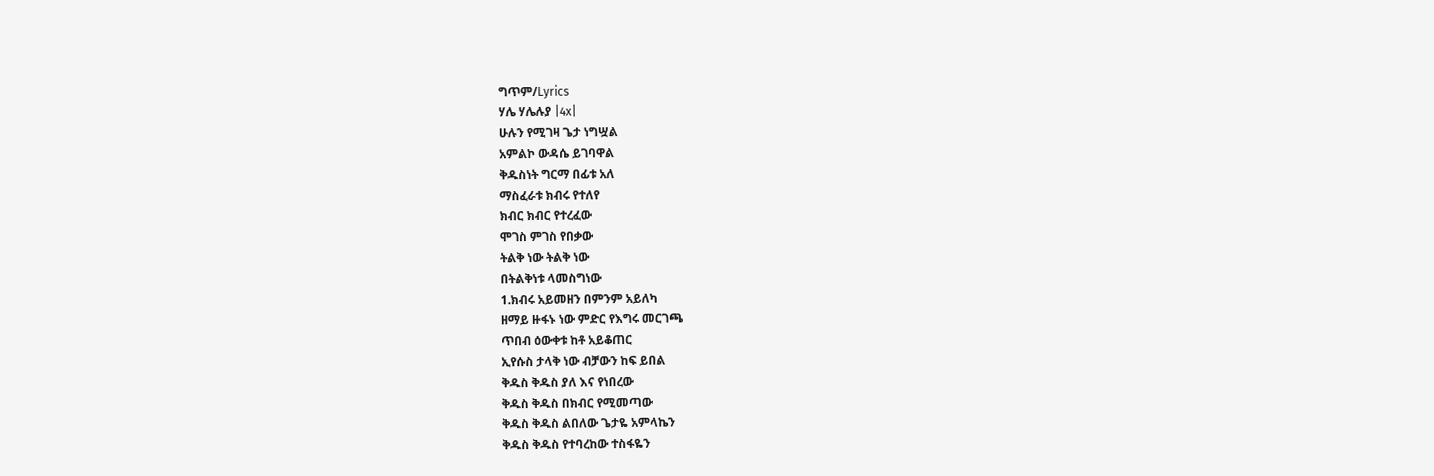ግጥም/Lyrics
ሃሌ ሃሌሉያ |4x|
ሁሉን የሚገዛ ጌታ ነግሧል
አምልኮ ውዳሴ ይገባዋል
ቅዱስነት ግርማ በፊቱ አለ
ማስፈራቱ ክብሩ የተለየ
ክብር ክብር የተረፈው
ሞገስ ምገስ የበቃው
ትልቅ ነው ትልቅ ነው
በትልቅነቱ ላመስግነው
1.ክብሩ አይመዘን በምንም አይለካ
ዘማይ ዙፋኑ ነው ምድር የእግሩ መርገጫ
ጥበብ ዕውቀቱ ከቶ አይቆጠር
ኢየሱስ ታላቅ ነው ብቻውን ከፍ ይበል
ቅዱስ ቅዱስ ያለ እና የነበረው
ቅዱስ ቅዱስ በክብር የሚመጣው
ቅዱስ ቅዱስ ልበለው ጌታዬ አምላኬን
ቅዱስ ቅዱስ የተባረከው ተስፋዬን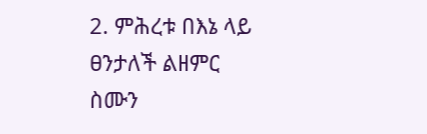2. ምሕረቱ በእኔ ላይ ፀንታለች ልዘምር
ስሙን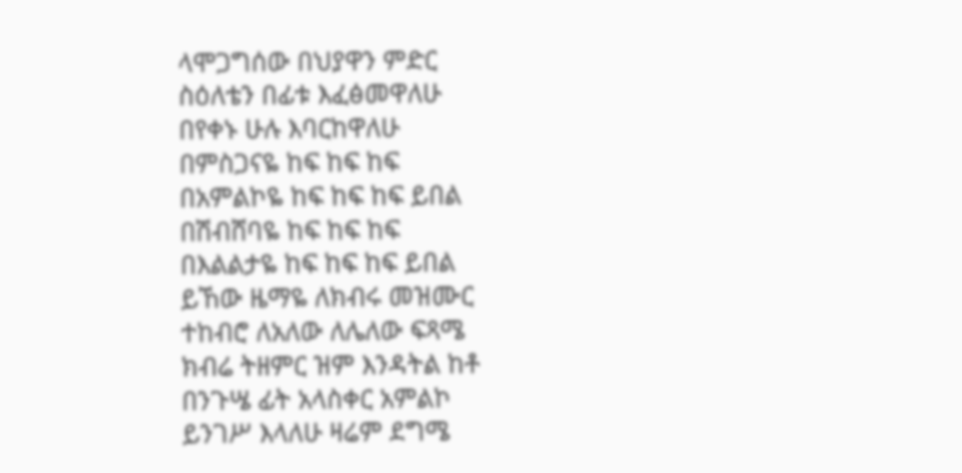ላሞጋግሰው በህያዋን ምድር
ስዕለቴን በፊቱ እፈፅመዋለሁ
በየቀኑ ሁሉ እባርከዋለሁ
በምስጋናዬ ከፍ ከፍ ከፍ
በአምልኮዬ ከፍ ከፍ ከፍ ይበል
በሽብሸባዬ ከፍ ከፍ ከፍ
በእልልታዬ ከፍ ከፍ ከፍ ይበል
ይኸው ዜማዬ ለክብሩ መዝሙር
ተከብሮ ለአለው ለሌለው ፍጻሜ
ክብሬ ትዘምር ዝም እንዳትል ከቶ
በንጉሤ ፊት አላስቀር አምልኮ
ይንገሥ እላለሁ ዛሬም ደግሜ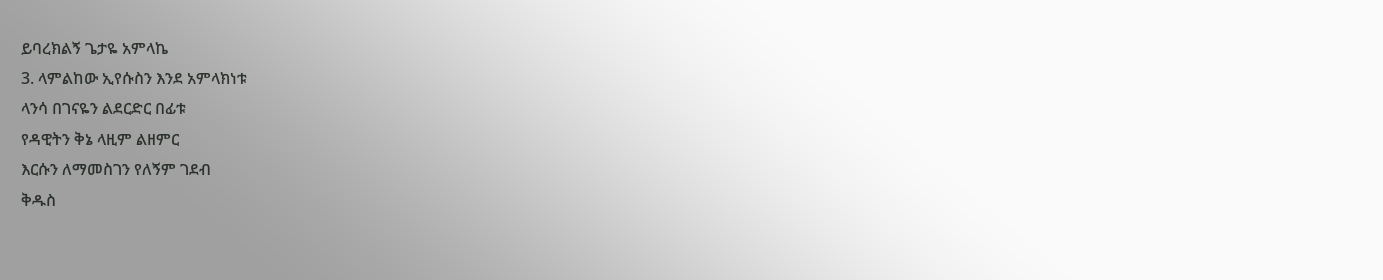ይባረክልኝ ጌታዬ አምላኬ
3. ላምልከው ኢየሱስን እንደ አምላክነቱ
ላንሳ በገናዬን ልደርድር በፊቱ
የዳዊትን ቅኔ ላዚም ልዘምር
እርሱን ለማመስገን የለኝም ገደብ
ቅዱስ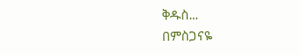ቅዱስ...
በምስጋናዬ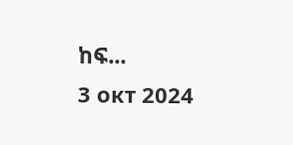ከፍ...
3 окт 2024